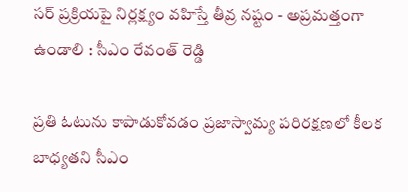సర్ ప్రక్రియపై నిర్లక్ష్యం వహిస్తే తీవ్ర నష్టం - అప్రమత్తంగా ఉండాలి : సీఎం రేవంత్ రెడ్డి

ప్రతి ఓటును కాపాడుకోవడం ప్రజాస్వామ్య పరిరక్షణలో కీలక బాధ్యతని సీఎం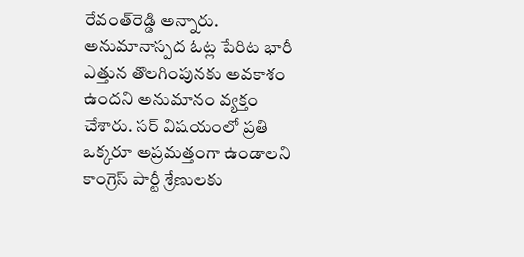రేవంత్‌రెడ్డి అన్నారు. అనుమానాస్పద ఓట్ల పేరిట భారీ ఎత్తున తొలగింపునకు అవకాశం ఉందని అనుమానం వ్యక్తం చేశారు. సర్‌ విషయంలో ప్రతి ఒక్కరూ అప్రమత్తంగా ఉండాలని కాంగ్రెస్‌ పార్టీ శ్రేణులకు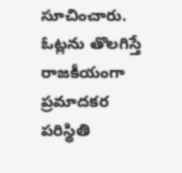సూచించారు. ఓట్లను తొలగిస్తే రాజకీయంగా ప్రమాదకర పరిస్థితి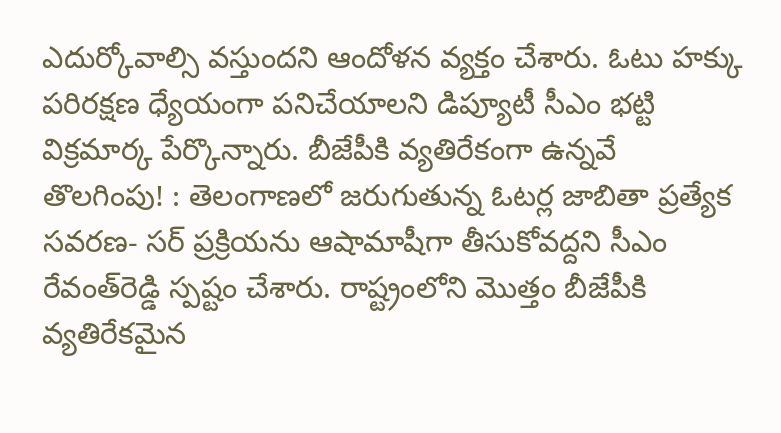ఎదుర్కోవాల్సి వస్తుందని ఆందోళన వ్యక్తం చేశారు. ఓటు హక్కు పరిరక్షణ ధ్యేయంగా పనిచేయాలని డిప్యూటీ సీఎం భట్టి విక్రమార్క పేర్కొన్నారు. బీజేపీకి వ్యతిరేకంగా ఉన్నవే తొలగింపు! : తెలంగాణలో జరుగుతున్న ఓటర్ల జాబితా ప్రత్యేక సవరణ- సర్‌ ప్రక్రియను ఆషామాషీగా తీసుకోవద్దని సీఎం రేవంత్‌రెడ్డి స్పష్టం చేశారు. రాష్ట్రంలోని మొత్తం బీజేపీకి వ్యతిరేకమైన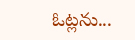ఓట్లను...